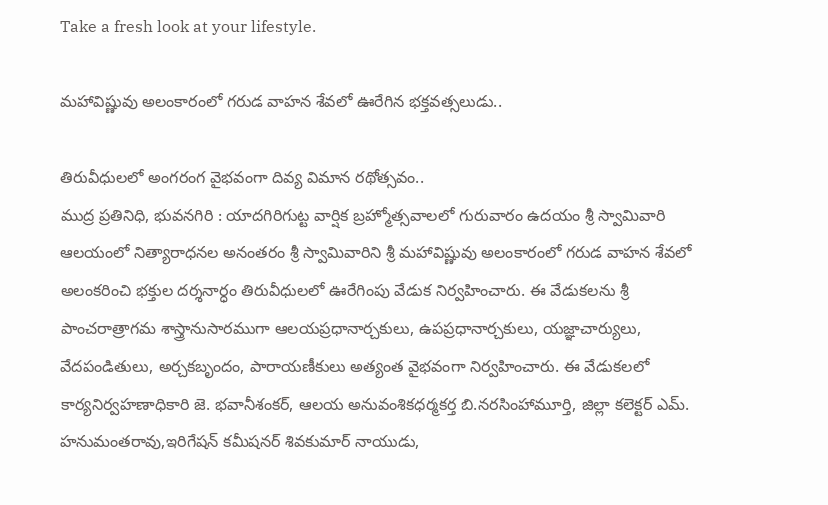Take a fresh look at your lifestyle.

మహావిష్ణువు అలంకారంలో గరుడ వాహన శేవలో ఊరేగిన భక్తవత్సలుడు..

తిరువీధులలో అంగరంగ వైభవంగా దివ్య విమాన రథోత్సవం..
ముద్ర ప్రతినిధి, భువనగిరి : యాదగిరిగుట్ట వార్షిక బ్రహ్మోత్సవాలలో గురువారం ఉదయం శ్రీ స్వామివారి ఆలయంలో నిత్యారాధనల అనంతరం శ్రీ స్వామివారిని శ్రీ మహావిష్ణువు అలంకారంలో గరుడ వాహన శేవలో అలంకరించి భక్తుల దర్శనార్ధం తిరువీధులలో ఊరేగింపు వేడుక నిర్వహించారు. ఈ వేడుకలను శ్రీ పాంచరాత్రాగమ శాస్త్రానుసారముగా ఆలయప్రధానార్చకులు, ఉపప్రధానార్చకులు, యజ్ఞాచార్యులు, వేదపండితులు, అర్చకబృందం, పారాయణీకులు అత్యంత వైభవంగా నిర్వహించారు. ఈ వేడుకలలో కార్యనిర్వహణాధికారి జె. భవానీశంకర్, ఆలయ అనువంశికధర్మకర్త బి.నరసింహామూర్తి, జిల్లా కలెక్టర్ ఎమ్. హనుమంతరావు,ఇరిగేషన్ కమీషనర్ శివకుమార్ నాయుడు,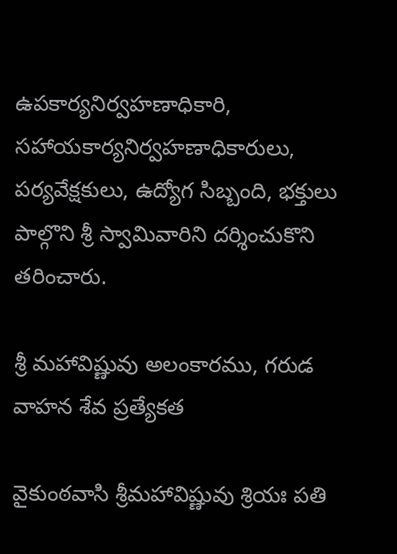ఉపకార్యనిర్వహణాధికారి, సహాయకార్యనిర్వహణాధికారులు, పర్యవేక్షకులు, ఉద్యోగ సిబ్బంది, భక్తులు పాల్గొని శ్రీ స్వామివారిని దర్శించుకొని తరించారు.

శ్రీ మహావిష్ణువు అలంకారము, గరుడ వాహన శేవ ప్రత్యేకత

వైకుంఠవాసి శ్రీమహావిష్ణువు శ్రియః పతి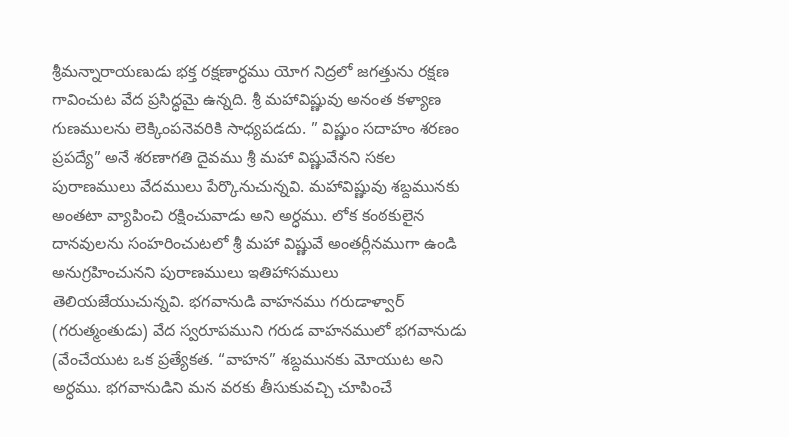శ్రీమన్నారాయణుడు భక్త రక్షణార్ధము యోగ నిద్రలో జగత్తును రక్షణ గావించుట వేద ప్రసిద్ధమై ఉన్నది. శ్రీ మహావిష్ణువు అనంత కళ్యాణ గుణములను లెక్కింపనెవరికి సాధ్యపడదు. ” విష్ణుం సదాహం శరణం ప్రపద్యే” అనే శరణాగతి దైవము శ్రీ మహా విష్ణువేనని సకల పురాణములు వేదములు పేర్కొనుచున్నవి. మహావిష్ణువు శబ్దమునకు అంతటా వ్యాపించి రక్షించువాడు అని అర్ధము. లోక కంఠకులైన దానవులను సంహరించుటలో శ్రీ మహా విష్ణువే అంతర్లీనముగా ఉండి అనుగ్రహించునని పురాణములు ఇతిహాసములు తెలియజేయుచున్నవి. భగవానుడి వాహనము గరుడాళ్వార్ (గరుత్మంతుడు) వేద స్వరూపముని గరుడ వాహనములో భగవానుడు (వేంచేయుట ఒక ప్రత్యేకత. “వాహన” శబ్దమునకు మోయుట అని అర్ధము. భగవానుడిని మన వరకు తీసుకువచ్చి చూపించే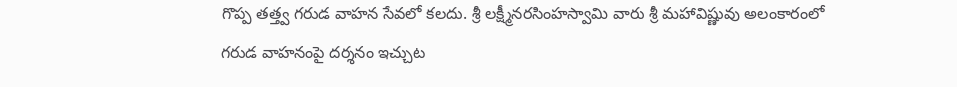గొప్ప తత్త్వ గరుడ వాహన సేవలో కలదు. శ్రీ లక్ష్మీనరసింహస్వామి వారు శ్రీ మహావిష్ణువు అలంకారంలో గరుడ వాహనంపై దర్శనం ఇచ్చుట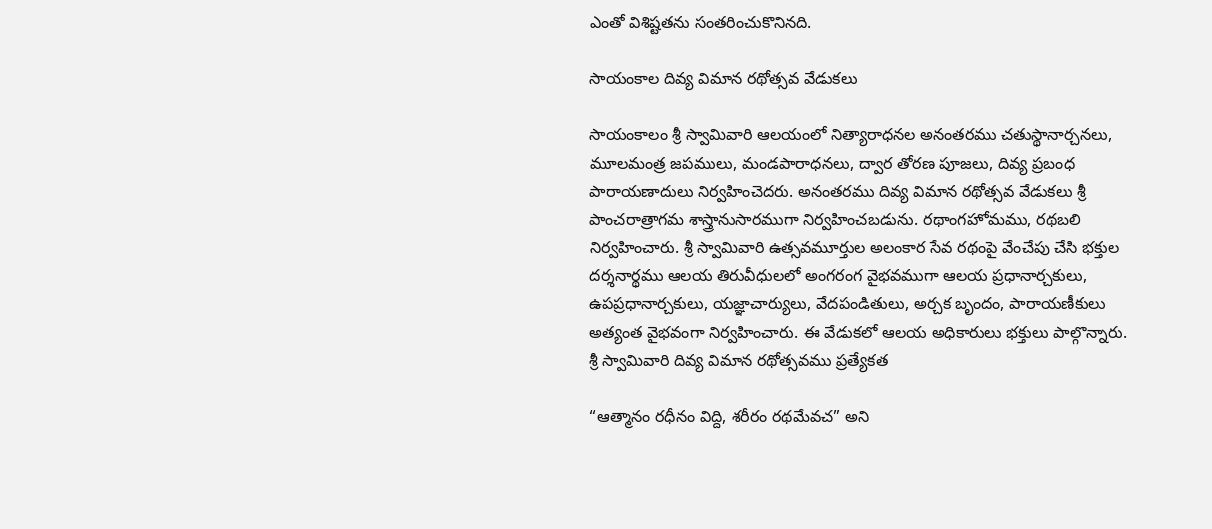ఎంతో విశిష్టతను సంతరించుకొనినది.

సాయంకాల దివ్య విమాన రథోత్సవ వేడుకలు

సాయంకాలం శ్రీ స్వామివారి ఆలయంలో నిత్యారాధనల అనంతరము చతుస్థానార్చనలు, మూలమంత్ర జపములు, మండపారాధనలు, ద్వార తోరణ పూజలు, దివ్య ప్రబంధ పారాయణాదులు నిర్వహించెదరు. అనంతరము దివ్య విమాన రథోత్సవ వేడుకలు శ్రీ పాంచరాత్రాగమ శాస్త్రానుసారముగా నిర్వహించబడును. రథాంగహోమము, రథబలి నిర్వహించారు. శ్రీ స్వామివారి ఉత్సవమూర్తుల అలంకార సేవ రథంపై వేంచేపు చేసి భక్తుల దర్శనార్థము ఆలయ తిరువీధులలో అంగరంగ వైభవముగా ఆలయ ప్రధానార్చకులు, ఉపప్రధానార్చకులు, యజ్ఞాచార్యులు, వేదపండితులు, అర్చక బృందం, పారాయణీకులు అత్యంత వైభవంగా నిర్వహించారు. ఈ వేడుకలో ఆలయ అధికారులు భక్తులు పాల్గొన్నారు.
శ్రీ స్వామివారి దివ్య విమాన రథోత్సవము ప్రత్యేకత

“ఆత్మానం రధీనం విద్ది, శరీరం రథమేవచ” అని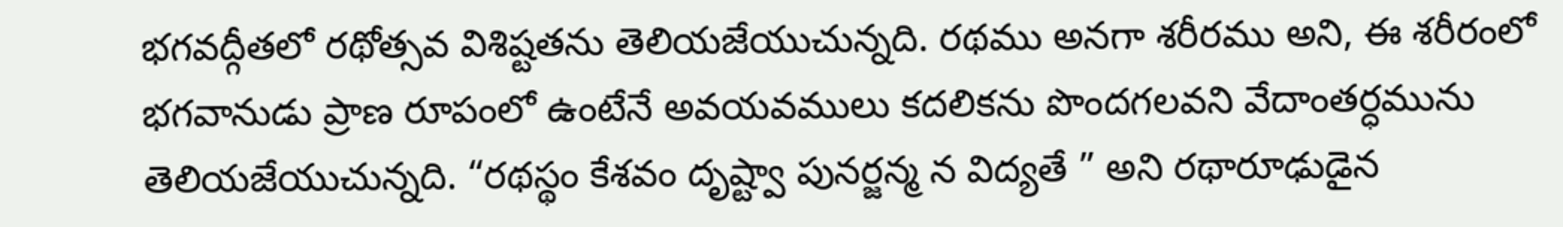భగవద్గీతలో రథోత్సవ విశిష్టతను తెలియజేయుచున్నది. రథము అనగా శరీరము అని, ఈ శరీరంలో భగవానుడు ప్రాణ రూపంలో ఉంటేనే అవయవములు కదలికను పొందగలవని వేదాంతర్ధమును తెలియజేయుచున్నది. “రథస్థం కేశవం దృష్ట్వా పునర్జన్మ న విద్యతే ” అని రథారూఢుడైన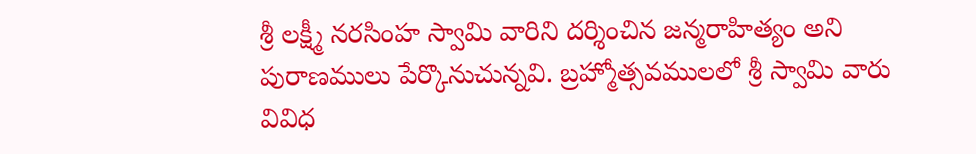శ్రీ లక్ష్మీ నరసింహ స్వామి వారిని దర్శించిన జన్మరాహిత్యం అని పురాణములు పేర్కొనుచున్నవి. బ్రహ్మోత్సవములలో శ్రీ స్వామి వారు వివిధ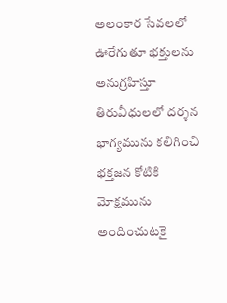అలంకార సేవలలో ఊరేగుతూ భక్తులను అనుగ్రహిస్తూ తిరువీధులలో దర్శన భాగ్యమును కలిగించి భక్తజన కోటికి మోక్షమును అందించుటకై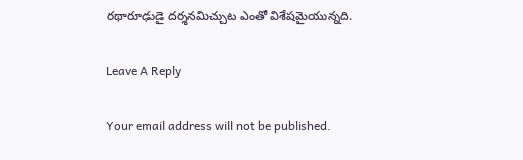రథారూఢుడై దర్శనమిచ్చుట ఎంతో విశేషమైయున్నది.

Leave A Reply

Your email address will not be published.